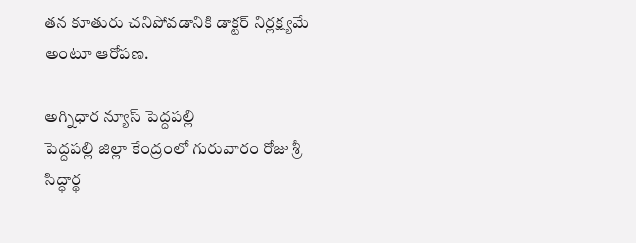తన కూతురు చనిపోవడానికి డాక్టర్ నిర్లక్ష్యమే అంటూ ఆరోపణ.

అగ్నిధార న్యూస్ పెద్దపల్లి
పెద్దపల్లి జిల్లా కేంద్రంలో గురువారం రోజు శ్రీ సిద్ధార్థ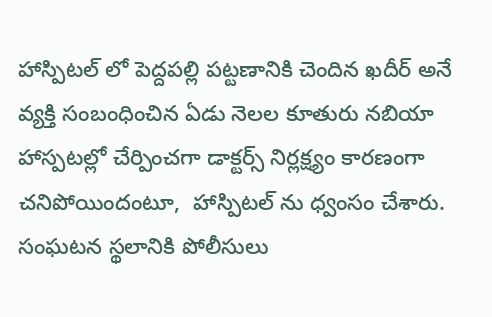హాస్పిటల్ లో పెద్దపల్లి పట్టణానికి చెందిన ఖదీర్ అనే వ్యక్తి సంబంధించిన ఏడు నెలల కూతురు నబియా  హాస్పటల్లో చేర్పించగా డాక్టర్స్ నిర్లక్ష్యం కారణంగా చనిపోయిందంటూ,  హాస్పిటల్ ను ధ్వంసం చేశారు. సంఘటన స్థలానికి పోలీసులు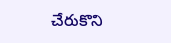చేరుకొని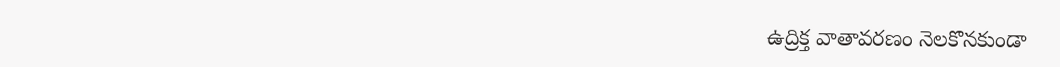ఉద్రిక్త వాతావరణం నెలకొనకుండా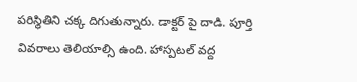పరిస్థితిని చక్క దిగుతున్నారు. డాక్టర్ పై దాడి. పూర్తి వివరాలు తెలియాల్సి ఉంది. హాస్పటల్ వద్ద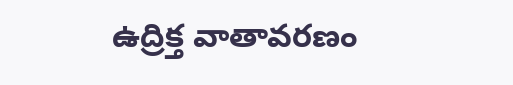ఉద్రిక్త వాతావరణం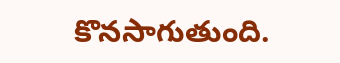కొనసాగుతుంది.